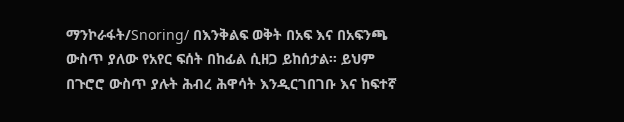ማንኮራፋት/Snoring/ በእንቅልፍ ወቅት በአፍ እና በአፍንጫ ውስጥ ያለው የአየር ፍሰት በከፊል ሲዘጋ ይከሰታል፡፡ ይህም በጉሮሮ ውስጥ ያሉት ሕብረ ሕዋሳት እንዲርገበገቡ እና ከፍተኛ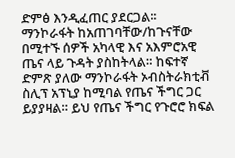ድምፅ እንዲፈጠር ያደርጋል፡፡
ማንኮራፋት ከአጠገባቸው/ከጉናቸው በሚተኙ ሰዎች አካላዊ እና አእምሮአዊ ጤና ላይ ጉዳት ያስከትላል። ከፍተኛ ድምጽ ያለው ማንኮራፋት ኦብስትራክቲቭ ስሊፕ አፕኒያ ከሚባል የጤና ችግር ጋር ይያያዛል። ይህ የጤና ችግር የጉሮሮ ክፍል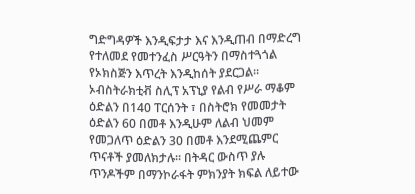ግድግዳዎች እንዲፍታታ እና እንዲጠብ በማድረግ የተለመደ የመተንፈስ ሥርዓትን በማስተጓጎል የኦክስጅን እጥረት እንዲከሰት ያደርጋል።
ኦብስትራክቲቭ ስሊፕ አፕኒያ የልብ የሥራ ማቆም ዕድልን በ140 ፐርሰንት ፣ በስትሮክ የመመታት ዕድልን 60 በመቶ እንዲሁም ለልብ ህመም የመጋለጥ ዕድልን 30 በመቶ እንደሚጨምር ጥናቶች ያመለክታሉ። በትዳር ውስጥ ያሉ ጥንዶችም በማንኮራፋት ምክንያት ክፍል ለይተው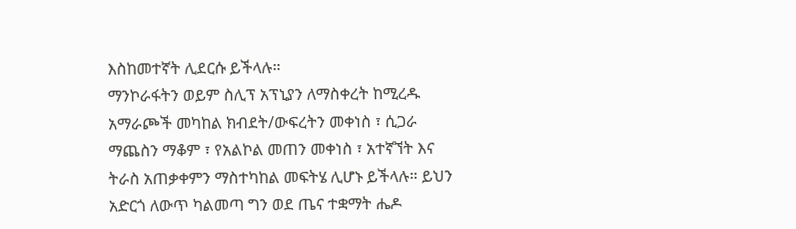እስከመተኛት ሊደርሱ ይችላሉ።
ማንኮራፋትን ወይም ስሊፕ አፕኒያን ለማስቀረት ከሚረዱ አማራጮች መካከል ክብደት/ውፍረትን መቀነስ ፣ ሲጋራ ማጨስን ማቆም ፣ የአልኮል መጠን መቀነስ ፣ አተኛኘት እና ትራስ አጠቃቀምን ማስተካከል መፍትሄ ሊሆኑ ይችላሉ። ይህን አድርጎ ለውጥ ካልመጣ ግን ወደ ጤና ተቋማት ሔዶ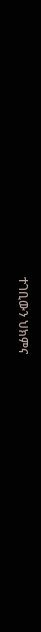ተገቢውን ህክምና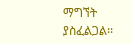ማግኘት ያስፈልጋል፡፡